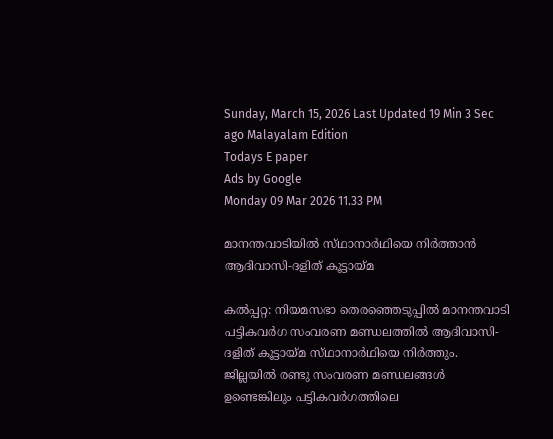Sunday, March 15, 2026 Last Updated 19 Min 3 Sec ago Malayalam Edition
Todays E paper
Ads by Google
Monday 09 Mar 2026 11.33 PM

മാനന്തവാടിയില്‍ സ്‌ഥാനാര്‍ഥിയെ നിര്‍ത്താന്‍ ആദിവാസി-ദളിത്‌ കൂട്ടായ്‌മ

കല്‍പ്പറ്റ: നിയമസഭാ തെരഞ്ഞെടുപ്പില്‍ മാനന്തവാടി പട്ടികവര്‍ഗ സംവരണ മണ്ഡലത്തില്‍ ആദിവാസി-ദളിത്‌ കൂട്ടായ്‌മ സ്‌ഥാനാര്‍ഥിയെ നിര്‍ത്തും.
ജില്ലയില്‍ രണ്ടു സംവരണ മണ്ഡലങ്ങള്‍ ഉണ്ടെങ്കിലും പട്ടികവര്‍ഗത്തിലെ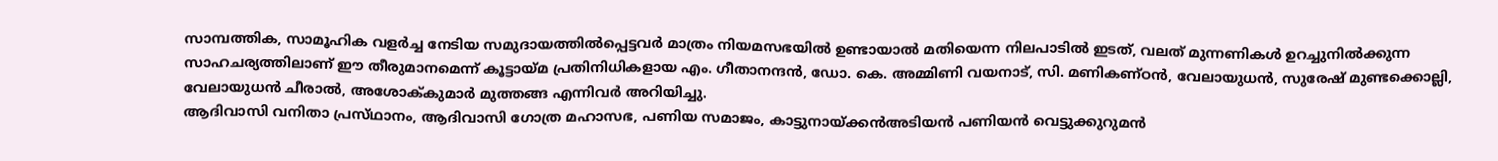സാമ്പത്തിക, സാമൂഹിക വളര്‍ച്ച നേടിയ സമുദായത്തില്‍പ്പെട്ടവര്‍ മാത്രം നിയമസഭയില്‍ ഉണ്ടായാല്‍ മതിയെന്ന നിലപാടില്‍ ഇടത്‌, വലത്‌ മുന്നണികള്‍ ഉറച്ചുനില്‍ക്കുന്ന സാഹചര്യത്തിലാണ്‌ ഈ തീരുമാനമെന്ന്‌ കൂട്ടായ്‌മ പ്രതിനിധികളായ എം. ഗീതാനന്ദന്‍, ഡോ. കെ. അമ്മിണി വയനാട്‌, സി. മണികണ്‌ഠന്‍, വേലായുധന്‍, സുരേഷ്‌ മുണ്ടക്കൊല്ലി, വേലായുധന്‍ ചീരാല്‍, അശോക്‌കുമാര്‍ മുത്തങ്ങ എന്നിവര്‍ അറിയിച്ചു.
ആദിവാസി വനിതാ പ്രസ്‌ഥാനം, ആദിവാസി ഗോത്ര മഹാസഭ, പണിയ സമാജം, കാട്ടുനായ്‌ക്കന്‍അടിയന്‍ പണിയന്‍ വെട്ടുക്കുറുമന്‍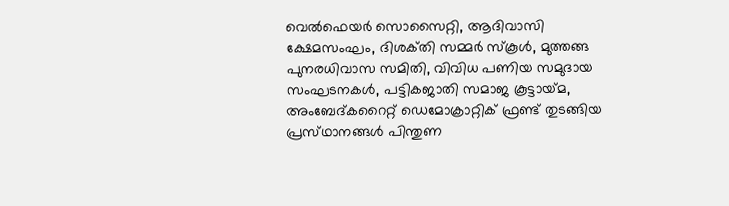വെല്‍ഫെയര്‍ സൊസൈറ്റി, ആദിവാസി ക്ഷേമസംഘം, ദിശക്‌തി സമ്മര്‍ സ്‌കൂള്‍, മുത്തങ്ങ പുനരധിവാസ സമിതി, വിവിധ പണിയ സമുദായ സംഘടനകള്‍, പട്ടികജാതി സമാജ കൂട്ടായ്‌മ, അംബേദ്‌കറൈറ്റ്‌ ഡെമോക്രാറ്റിക്‌ ഫ്രണ്ട്‌ തുടങ്ങിയ പ്രസ്‌ഥാനങ്ങള്‍ പിന്തുണ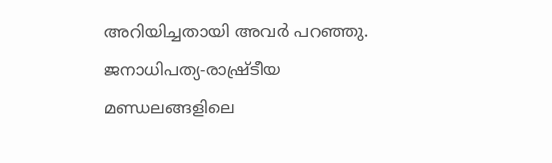അറിയിച്ചതായി അവര്‍ പറഞ്ഞു. ജനാധിപത്യ-രാഷ്ര്‌ടീയ മണ്ഡലങ്ങളിലെ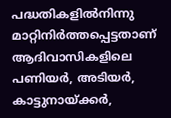പദ്ധതികളില്‍നിന്നു മാറ്റിനിര്‍ത്തപ്പെട്ടതാണ്‌ ആദിവാസികളിലെ പണിയര്‍, അടിയര്‍, കാട്ടുനായ്‌ക്കര്‍,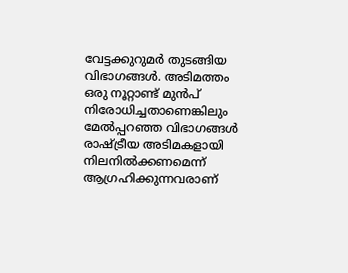വേട്ടക്കുറുമര്‍ തുടങ്ങിയ വിഭാഗങ്ങള്‍. അടിമത്തം ഒരു നൂറ്റാണ്ട്‌ മുന്‍പ്‌ നിരോധിച്ചതാണെങ്കിലും മേല്‍പ്പറഞ്ഞ വിഭാഗങ്ങള്‍ രാഷ്‌ട്രീയ അടിമകളായി നിലനില്‍ക്കണമെന്ന്‌ ആഗ്രഹിക്കുന്നവരാണ്‌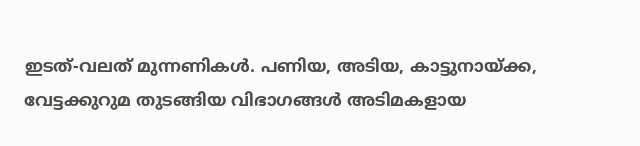ഇടത്‌-വലത്‌ മുന്നണികള്‍. പണിയ, അടിയ, കാട്ടുനായ്‌ക്ക, വേട്ടക്കുറുമ തുടങ്ങിയ വിഭാഗങ്ങള്‍ അടിമകളായ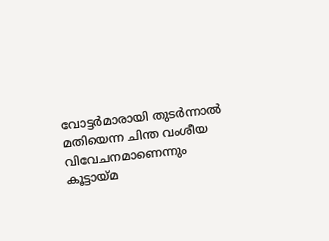വോട്ടര്‍മാരായി തുടര്‍ന്നാല്‍ മതിയെന്ന ചിന്ത വംശീയ വിവേചനമാണെന്നും കൂട്ടായ്‌മ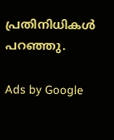പ്രതിനിധികള്‍ പറഞ്ഞു.

Ads by Google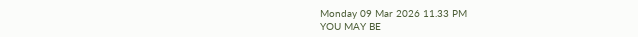Monday 09 Mar 2026 11.33 PM
YOU MAY BE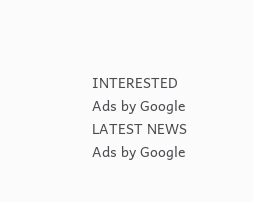INTERESTED
Ads by Google
LATEST NEWS
Ads by Google